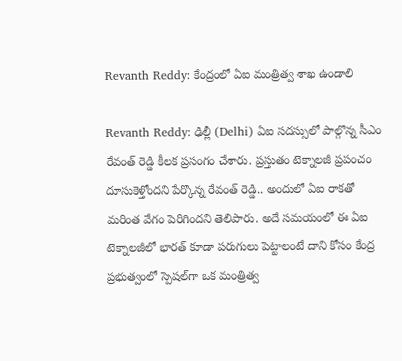Revanth Reddy: కేంద్రంలో ఏఐ మంత్రిత్వ శాఖ ఉండాలి

Revanth Reddy: ఢిల్లీ (Delhi) ఏఐ సదస్సులో పాల్గొన్న సీఎం రేవంత్ రెడ్డి కీలక ప్రసంగం చేశారు. ప్రస్తుతం టెక్నాలజీ ప్రపంచం దూసుకెళ్తోందని పేర్కొన్న రేవంత్ రెడ్డి.. అందులో ఏఐ రాకతో మరింత వేగం పెరిగిందని తెలిపారు. అదే సమయంలో ఈ ఏఐ టెక్నాలజీలో భారత్ కూడా పరుగులు పెట్టాలంటే దాని కోసం కేంద్ర ప్రభుత్వంలో స్పెషల్‌గా ఒక మంత్రిత్వ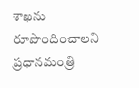శాఖను రూపొందించాలని ప్రధానమంత్రి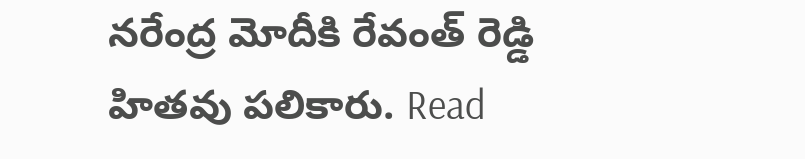నరేంద్ర మోదీకి రేవంత్ రెడ్డి హితవు పలికారు. Read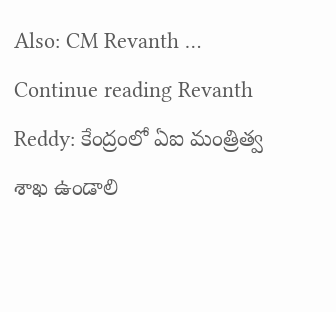Also: CM Revanth … Continue reading Revanth Reddy: కేంద్రంలో ఏఐ మంత్రిత్వ శాఖ ఉండాలి